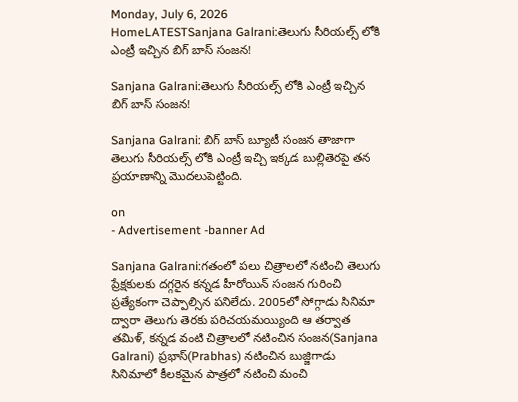Monday, July 6, 2026
HomeLATESTSanjana Galrani:తెలుగు సీరియల్స్ లోకి ఎంట్రీ ఇచ్చిన బిగ్ బాస్ సంజన!

Sanjana Galrani:తెలుగు సీరియల్స్ లోకి ఎంట్రీ ఇచ్చిన బిగ్ బాస్ సంజన!

Sanjana Galrani: బిగ్ బాస్ బ్యూటీ సంజన తాజాగా తెలుగు సీరియల్స్ లోకి ఎంట్రీ ఇచ్చి ఇక్కడ బుల్లితెరపై తన ప్రయాణాన్ని మొదలుపెట్టింది.

on
- Advertisement -banner Ad

Sanjana Galrani:గతంలో పలు చిత్రాలలో నటించి తెలుగు ప్రేక్షకులకు దగ్గరైన కన్నడ హీరోయిన్ సంజన గురించి ప్రత్యేకంగా చెప్పాల్సిన పనిలేదు. 2005లో సోగ్గాడు సినిమా ద్వారా తెలుగు తెరకు పరిచయమయ్యింది ఆ తర్వాత తమిళ్, కన్నడ వంటి చిత్రాలలో నటించిన సంజన(Sanjana Galrani) ప్రభాస్(Prabhas) నటించిన బుజ్జిగాడు సినిమాలో కీలకమైన పాత్రలో నటించి మంచి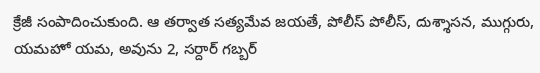క్రేజీ సంపాదించుకుంది. ఆ తర్వాత సత్యమేవ జయతే, పోలీస్ పోలీస్, దుశ్శాసన, ముగ్గురు, యమహో యమ, అవును 2, సర్దార్ గబ్బర్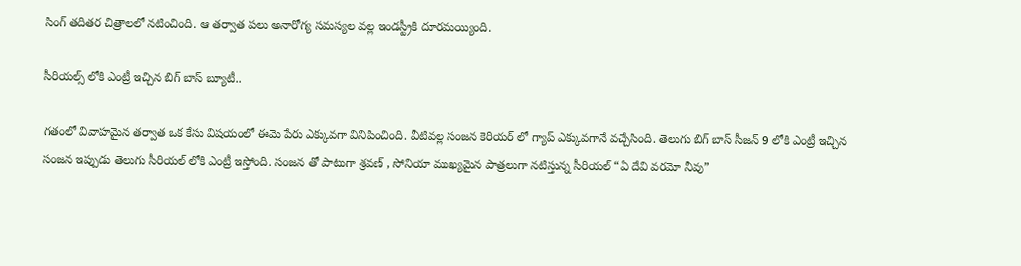సింగ్ తదితర చిత్రాలలో నటించింది. ఆ తర్వాత పలు అనారోగ్య సమస్యల వల్ల ఇండస్ట్రీకి దూరమయ్యింది.

సీరియల్స్ లోకి ఎంట్రీ ఇచ్చిన బిగ్ బాస్ బ్యూటీ..

గతంలో వివాహమైన తర్వాత ఒక కేసు విషయంలో ఈమె పేరు ఎక్కువగా వినిపించింది. వీటివల్ల సంజన కెరియర్ లో గ్యాప్ ఎక్కువగానే వచ్చేసింది. తెలుగు బిగ్ బాస్ సీజన్ 9 లోకి ఎంట్రీ ఇచ్చిన సంజన ఇప్పుడు తెలుగు సీరియల్ లోకి ఎంట్రీ ఇస్తోంది. సంజన తో పాటుగా శ్రవణ్ , సోనియా ముఖ్యమైన పాత్రలుగా నటిస్తున్న సీరియల్ “ఏ దేవి వరమో నీవు”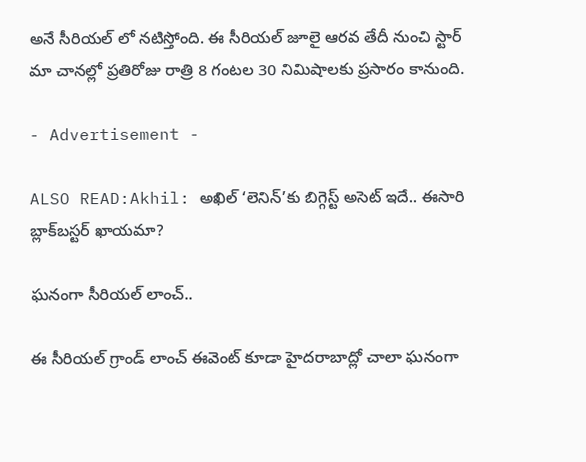అనే సీరియల్ లో నటిస్తోంది. ఈ సీరియల్ జూలై ఆరవ తేదీ నుంచి స్టార్ మా చానల్లో ప్రతిరోజు రాత్రి 8 గంటల 30 నిమిషాలకు ప్రసారం కానుంది.

- Advertisement -

ALSO READ:Akhil: అఖిల్ ‘లెనిన్’కు బిగ్గెస్ట్ అసెట్ ఇదే.. ఈసారి బ్లాక్‌బస్టర్ ఖాయమా?

ఘనంగా సీరియల్ లాంచ్..

ఈ సీరియల్ గ్రాండ్ లాంచ్ ఈవెంట్ కూడా హైదరాబాద్లో చాలా ఘనంగా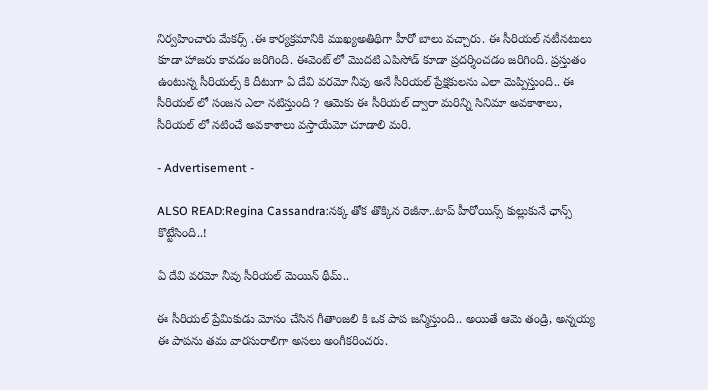నిర్వహించారు మేకర్స్ .ఈ కార్యక్రమానికి ముఖ్యఅతిథిగా హీరో బాలు వచ్చారు. ఈ సీరియల్ నటీనటులు కూడా హాజరు కావడం జరిగింది. ఈవెంట్ లో మొదటి ఎపిసోడ్ కూడా ప్రదర్శించడం జరిగింది. ప్రస్తుతం ఉంటున్న సీరియల్స్ కి దీటుగా ఏ దేవి వరమో నీవు అనే సీరియల్ ప్రేక్షకులను ఎలా మెప్పిస్తుంది.. ఈ సీరియల్ లో సంజన ఎలా నటిస్తుంది ? ఆమెకు ఈ సీరియల్ ద్వారా మరిన్ని సినిమా అవకాశాలు, సీరియల్ లో నటించే అవకాశాలు వస్తాయేమో చూడాలి మరి.

- Advertisement -

ALSO READ:Regina Cassandra:నక్క తోక తొక్కిన రెజీనా..టాప్ హీరోయిన్స్ కుల్లుకునే ఛాన్స్ కొట్టేసింది..!

ఏ దేవి వరమో నీవు సీరియల్ మెయిన్ థీమ్..

ఈ సీరియల్ ప్రేమికుడు మోసం చేసిన గీతాంజలి కి ఒక పాప జన్మిస్తుంది.. అయితే ఆమె తండ్రి, అన్నయ్య ఈ పాపను తమ వారసురాలిగా అసలు అంగీకరించరు.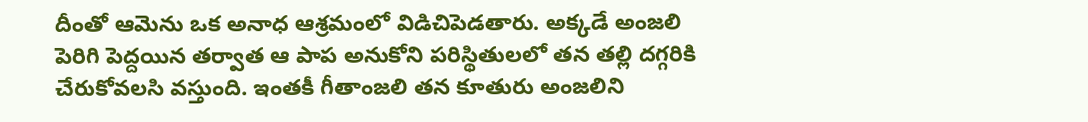దీంతో ఆమెను ఒక అనాధ ఆశ్రమంలో విడిచిపెడతారు. అక్కడే అంజలి పెరిగి పెద్దయిన తర్వాత ఆ పాప అనుకోని పరిస్థితులలో తన తల్లి దగ్గరికి చేరుకోవలసి వస్తుంది. ఇంతకీ గీతాంజలి తన కూతురు అంజలిని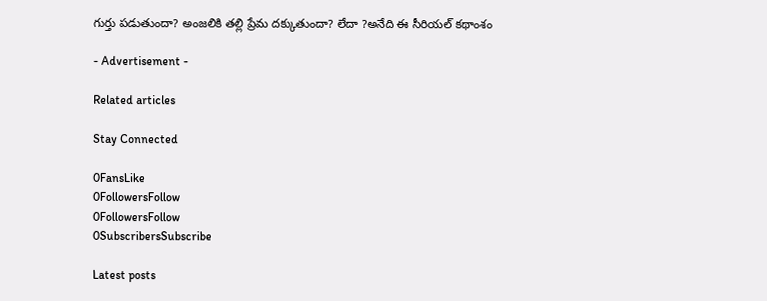గుర్తు పడుతుందా? అంజలికి తల్లి ప్రేమ దక్కుతుందా? లేదా ?అనేది ఈ సీరియల్ కథాంశం

- Advertisement -

Related articles

Stay Connected

0FansLike
0FollowersFollow
0FollowersFollow
0SubscribersSubscribe

Latest posts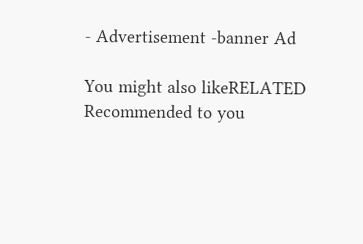- Advertisement -banner Ad

You might also likeRELATED
Recommended to you